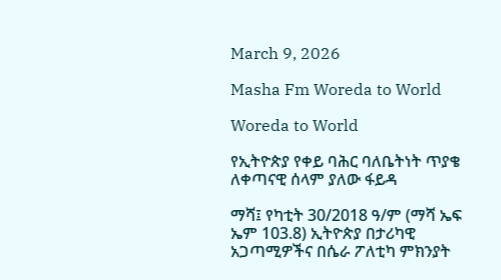March 9, 2026

Masha Fm Woreda to World

Woreda to World

የኢትዮጵያ የቀይ ባሕር ባለቤትነት ጥያቄ ለቀጣናዊ ሰላም ያለው ፋይዳ

ማሻ፤ የካቲት 30/2018 ዓ/ም (ማሻ ኤፍ ኤም 103.8) ኢትዮጵያ በታሪካዊ አጋጣሚዎችና በሴራ ፖለቲካ ምክንያት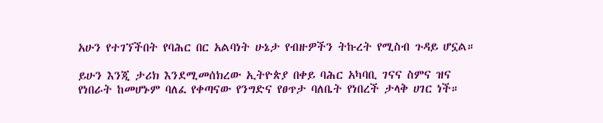አሁን የተገኘችበት የባሕር በር አልባነት ሁኔታ የብዙዎችን ትኩረት የሚስብ ጉዳይ ሆኗል።

ይሁን እንጂ ታሪክ እንደሚመሰክረው ኢትዮጵያ በቀይ ባሕር አካባቢ ገናና ስምና ዝና የነበራት ከመሆኑም ባለፈ የቀጣናው የንግድና የፀጥታ ባለቤት የነበረች ታላቅ ሀገር ነች።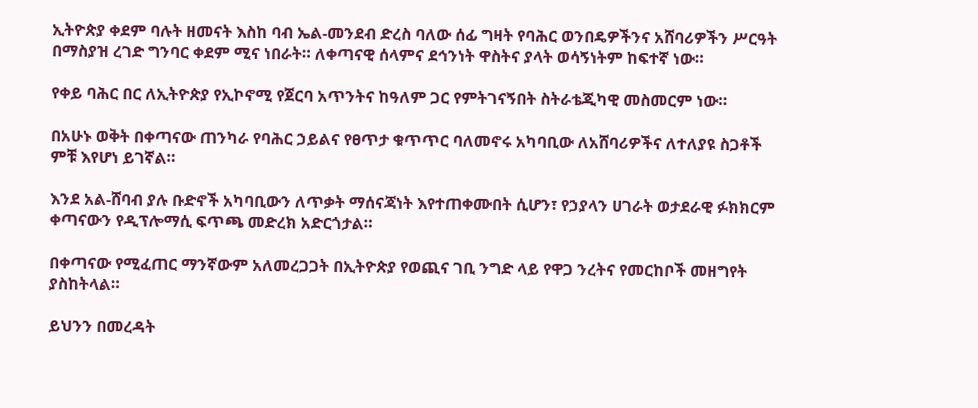ኢትዮጵያ ቀደም ባሉት ዘመናት እስከ ባብ ኤል-መንደብ ድረስ ባለው ሰፊ ግዛት የባሕር ወንበዴዎችንና አሸባሪዎችን ሥርዓት በማስያዝ ረገድ ግንባር ቀደም ሚና ነበራት። ለቀጣናዊ ሰላምና ደኅንነት ዋስትና ያላት ወሳኝነትም ከፍተኛ ነው።

የቀይ ባሕር በር ለኢትዮጵያ የኢኮኖሚ የጀርባ አጥንትና ከዓለም ጋር የምትገናኝበት ስትራቴጂካዊ መስመርም ነው።

በአሁኑ ወቅት በቀጣናው ጠንካራ የባሕር ኃይልና የፀጥታ ቁጥጥር ባለመኖሩ አካባቢው ለአሸባሪዎችና ለተለያዩ ስጋቶች ምቹ እየሆነ ይገኛል።

እንደ አል-ሸባብ ያሉ ቡድኖች አካባቢውን ለጥቃት ማሰናጃነት እየተጠቀሙበት ሲሆን፣ የኃያላን ሀገራት ወታደራዊ ፉክክርም ቀጣናውን የዲፕሎማሲ ፍጥጫ መድረክ አድርጎታል።

በቀጣናው የሚፈጠር ማንኛውም አለመረጋጋት በኢትዮጵያ የወጪና ገቢ ንግድ ላይ የዋጋ ንረትና የመርከቦች መዘግየት ያስከትላል።

ይህንን በመረዳት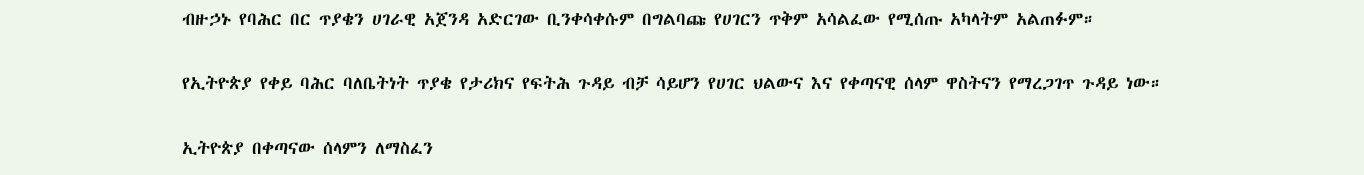ብዙኃኑ የባሕር በር ጥያቄን ሀገራዊ አጀንዳ አድርገው ቢንቀሳቀሱም በግልባጩ የሀገርን ጥቅም አሳልፈው የሚሰጡ አካላትም አልጠፉም።

የኢትዮጵያ የቀይ ባሕር ባለቤትነት ጥያቄ የታሪክና የፍትሕ ጉዳይ ብቻ ሳይሆን የሀገር ህልውና እና የቀጣናዊ ሰላም ዋስትናን የማረጋገጥ ጉዳይ ነው።

ኢትዮጵያ በቀጣናው ሰላምን ለማስፈን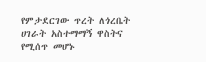የምታደርገው ጥረት ለጎረቤት ሀገራት አስተማማኝ ዋስትና የሚሰጥ መሆኑ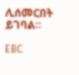ሊሰመርበት ይገባል።

EBC